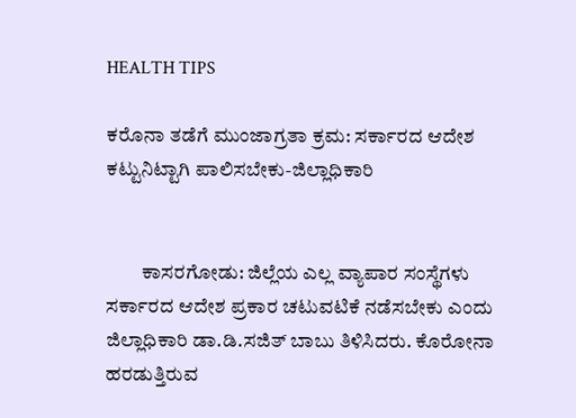HEALTH TIPS

ಕರೊನಾ ತಡೆಗೆ ಮುಂಜಾಗ್ರತಾ ಕ್ರಮ: ಸರ್ಕಾರದ ಆದೇಶ ಕಟ್ಟುನಿಟ್ಟಾಗಿ ಪಾಲಿಸಬೇಕು-ಜಿಲ್ಲಾಧಿಕಾರಿ


         ಕಾಸರಗೋಡು: ಜಿಲ್ಲೆಯ ಎಲ್ಲ ವ್ಯಾಪಾರ ಸಂಸ್ಥೆಗಳು ಸರ್ಕಾರದ ಆದೇಶ ಪ್ರಕಾರ ಚಟುವಟಿಕೆ ನಡೆಸಬೇಕು ಎಂದು ಜಿಲ್ಲಾಧಿಕಾರಿ ಡಾ.ಡಿ.ಸಜಿತ್ ಬಾಬು ತಿಳಿಸಿದರು. ಕೊರೋನಾ ಹರಡುತ್ತಿರುವ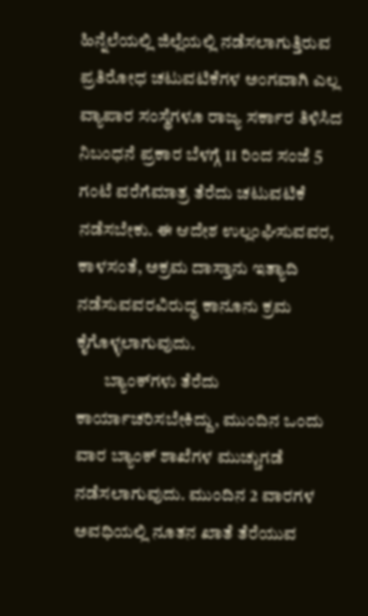ಹಿನ್ನೆಲೆಯಲ್ಲಿ ಜಿಲ್ಲೆಯಲ್ಲಿ ನಡೆಸಲಾಗುತ್ತಿರುವ ಪ್ರತಿರೋಧ ಚಟುವಟಿಕೆಗಳ ಅಂಗವಾಗಿ ಎಲ್ಲ ವ್ಯಾಪಾರ ಸಂಸ್ಥೆಗಳೂ ರಾಜ್ಯ ಸರ್ಕಾರ ತಿಳಿಸಿದ ನಿಬಂಧನೆ ಪ್ರಕಾರ ಬೆಳಗ್ಗೆ 11 ರಿಂದ ಸಂಜೆ 5 ಗಂಟೆ ವರೆಗೆಮಾತ್ರ ತೆರೆದು ಚಟುವಟಿಕೆ ನಡೆಸಬೇಕು. ಈ ಆದೇಶ ಉಲ್ಲಂಘಿಸುವವರ, ಕಾಳಸಂತೆ, ಅಕ್ರಮ ದಾಸ್ತಾನು ಇತ್ಯಾದಿ ನಡೆಸುವವರವಿರುದ್ಧ ಕಾನೂನು ಕ್ರಮ ಕೈಗೊಳ್ಳಲಾಗುವುದು.
        ಬ್ಯಾಂಕ್‍ಗಳು ತೆರೆದು ಕಾರ್ಯಾಚರಿಸಬೇಕಿದ್ದು, ಮುಂದಿನ ಒಂದು ವಾರ ಬ್ಯಾಂಕ್ ಶಾಖೆಗಳ ಮುಚ್ಚುಗಡೆ ನಡೆಸಲಾಗುವುದು. ಮುಂದಿನ 2 ವಾರಗಳ ಅವಧಿಯಲ್ಲಿ ನೂತನ ಖಾತೆ ತೆರೆಯುವ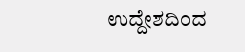ಉದ್ದೇಶದಿಂದ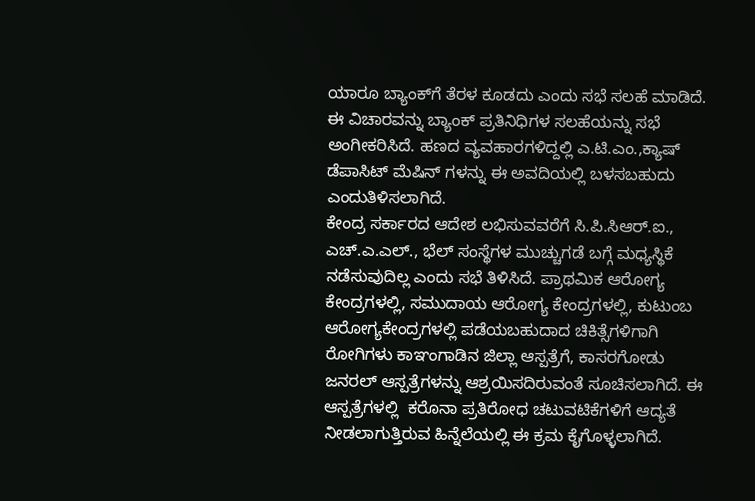ಯಾರೂ ಬ್ಯಾಂಕ್‍ಗೆ ತೆರಳ ಕೂಡದು ಎಂದು ಸಭೆ ಸಲಹೆ ಮಾಡಿದೆ. ಈ ವಿಚಾರವನ್ನು ಬ್ಯಾಂಕ್ ಪ್ರತಿನಿಧಿಗಳ ಸಲಹೆಯನ್ನು ಸಭೆ ಅಂಗೀಕರಿಸಿದೆ. ಹಣದ ವ್ಯವಹಾರಗಳಿದ್ದಲ್ಲಿ ಎ.ಟಿ.ಎಂ.,ಕ್ಯಾಷ್ ಡೆಪಾಸಿಟ್ ಮೆಷಿನ್ ಗಳನ್ನು ಈ ಅವದಿಯಲ್ಲಿ ಬಳಸಬಹುದು ಎಂದುತಿಳಿಸಲಾಗಿದೆ.
ಕೇಂದ್ರ ಸರ್ಕಾರದ ಆದೇಶ ಲಭಿಸುವವರೆಗೆ ಸಿ.ಪಿ.ಸಿಆರ್.ಐ., ಎಚ್.ಎ.ಎಲ್., ಭೆಲ್ ಸಂಸ್ಥೆಗಳ ಮುಚ್ಚುಗಡೆ ಬಗ್ಗೆ ಮಧ್ಯಸ್ಥಿಕೆ ನಡೆಸುವುದಿಲ್ಲ ಎಂದು ಸಭೆ ತಿಳಿಸಿದೆ. ಪ್ರಾಥಮಿಕ ಆರೋಗ್ಯ ಕೇಂದ್ರಗಳಲ್ಲಿ, ಸಮುದಾಯ ಆರೋಗ್ಯ ಕೇಂದ್ರಗಳಲ್ಲಿ, ಕುಟುಂಬ ಆರೋಗ್ಯಕೇಂದ್ರಗಳಲ್ಲಿ ಪಡೆಯಬಹುದಾದ ಚಿಕಿತ್ಸೆಗಳಿಗಾಗಿ ರೋಗಿಗಳು ಕಾಞಂಗಾಡಿನ ಜಿಲ್ಲಾ ಆಸ್ಪತ್ರೆಗೆ, ಕಾಸರಗೋಡು ಜನರಲ್ ಆಸ್ಪತ್ರೆಗಳನ್ನು ಆಶ್ರಯಿಸದಿರುವಂತೆ ಸೂಚಿಸಲಾಗಿದೆ. ಈ ಆಸ್ಪತ್ರೆಗಳಲ್ಲಿ  ಕರೊನಾ ಪ್ರತಿರೋಧ ಚಟುವಟಿಕೆಗಳಿಗೆ ಆದ್ಯತೆ ನೀಡಲಾಗುತ್ತಿರುವ ಹಿನ್ನೆಲೆಯಲ್ಲಿ ಈ ಕ್ರಮ ಕೈಗೊಳ್ಳಲಾಗಿದೆ.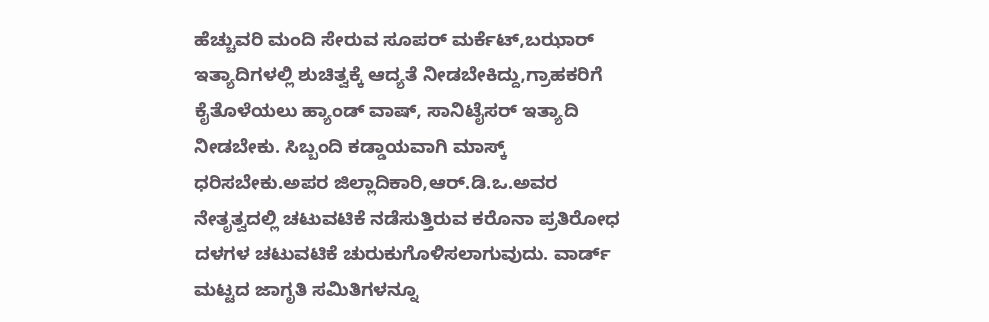ಹೆಚ್ಚುವರಿ ಮಂದಿ ಸೇರುವ ಸೂಪರ್ ಮರ್ಕೆಟ್,ಬಝಾರ್ ಇತ್ಯಾದಿಗಳಲ್ಲಿ ಶುಚಿತ್ವಕ್ಕೆ ಆದ್ಯತೆ ನೀಡಬೇಕಿದ್ದು,ಗ್ರಾಹಕರಿಗೆ ಕೈತೊಳೆಯಲು ಹ್ಯಾಂಡ್ ವಾಷ್, ಸಾನಿಟೈಸರ್ ಇತ್ಯಾದಿ ನೀಡಬೇಕು. ಸಿಬ್ಬಂದಿ ಕಡ್ಡಾಯವಾಗಿ ಮಾಸ್ಕ್ ಧರಿಸಬೇಕು.ಅಪರ ಜಿಲ್ಲಾದಿಕಾರಿ,ಆರ್.ಡಿ.ಒ.ಅವರ ನೇತೃತ್ವದಲ್ಲಿ ಚಟುವಟಿಕೆ ನಡೆಸುತ್ತಿರುವ ಕರೊನಾ ಪ್ರತಿರೋಧ ದಳಗಳ ಚಟುವಟಿಕೆ ಚುರುಕುಗೊಳಿಸಲಾಗುವುದು. ವಾರ್ಡ್ ಮಟ್ಟದ ಜಾಗೃತಿ ಸಮಿತಿಗಳನ್ನೂ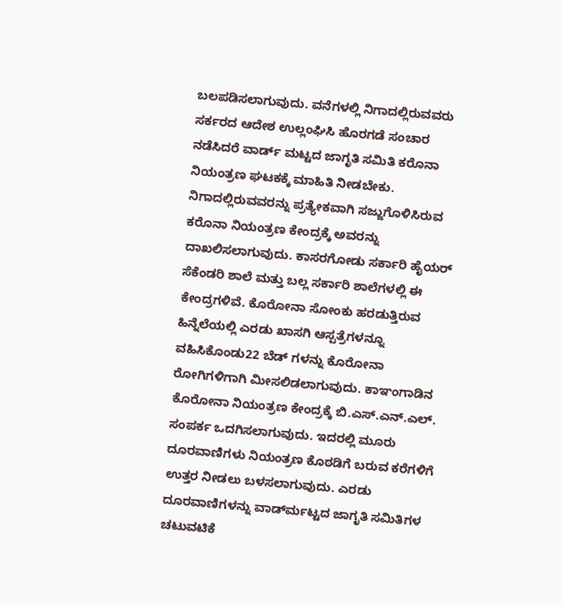ಬಲಪಡಿಸಲಾಗುವುದು. ವನೆಗಳಲ್ಲಿ ನಿಗಾದಲ್ಲಿರುವವರು ಸರ್ಕರದ ಆದೇಶ ಉಲ್ಲಂಘಿಸಿ ಹೊರಗಡೆ ಸಂಚಾರ ನಡೆಸಿದರೆ ವಾರ್ಡ್ ಮಟ್ಟದ ಜಾಗೃತಿ ಸಮಿತಿ ಕರೊನಾ ನಿಯಂತ್ರಣ ಘಟಕಕ್ಕೆ ಮಾಹಿತಿ ನೀಡಬೇಕು. ನಿಗಾದಲ್ಲಿರುವವರನ್ನು ಪ್ರತ್ಯೇಕವಾಗಿ ಸಜ್ಜುಗೊಳಿಸಿರುವ ಕರೊನಾ ನಿಯಂತ್ರಣ ಕೇಂದ್ರಕ್ಕೆ ಅವರನ್ನು ದಾಖಲಿಸಲಾಗುವುದು. ಕಾಸರಗೋಡು ಸರ್ಕಾರಿ ಹೈಯರ್ ಸೆಕೆಂಡರಿ ಶಾಲೆ ಮತ್ತು ಬಲ್ಲ ಸರ್ಕಾರಿ ಶಾಲೆಗಳಲ್ಲಿ ಈ ಕೇಂದ್ರಗಳಿವೆ. ಕೊರೋನಾ ಸೋಂಕು ಹರಡುತ್ತಿರುವ ಹಿನ್ನೆಲೆಯಲ್ಲಿ ಎರಡು ಖಾಸಗಿ ಆಸ್ಪತ್ರೆಗಳನ್ನೂ ವಹಿಸಿಕೊಂಡು22 ಬೆಡ್ ಗಳನ್ನು ಕೊರೋನಾ ರೋಗಿಗಳಿಗಾಗಿ ಮೀಸಲಿಡಲಾಗುವುದು. ಕಾಞಂಗಾಡಿನ ಕೊರೋನಾ ನಿಯಂತ್ರಣ ಕೇಂದ್ರಕ್ಕೆ ಬಿ.ಎಸ್.ಎನ್.ಎಲ್. ಸಂಪರ್ಕ ಒದಗಿಸಲಾಗುವುದು. ಇದರಲ್ಲಿ ಮೂರು ದೂರವಾಣಿಗಳು ನಿಯಂತ್ರಣ ಕೊಠಡಿಗೆ ಬರುವ ಕರೆಗಳಿಗೆ ಉತ್ತರ ನೀಡಲು ಬಳಸಲಾಗುವುದು. ಎರಡು ದೂರವಾಣಿಗಳನ್ನು ವಾರ್ಡ್‍ಮಟ್ಟದ ಜಾಗೃತಿ ಸಮಿತಿಗಳ ಚಟುವಟಿಕೆ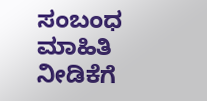ಸಂಬಂಧ ಮಾಹಿತಿ ನೀಡಿಕೆಗೆ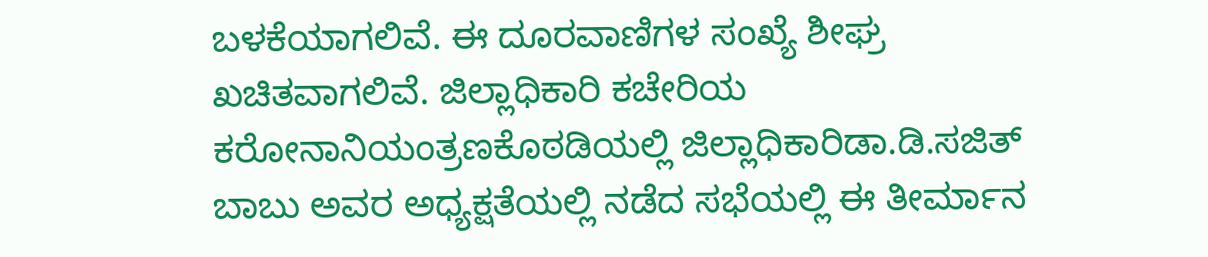ಬಳಕೆಯಾಗಲಿವೆ. ಈ ದೂರವಾಣಿಗಳ ಸಂಖ್ಯೆ ಶೀಘ್ರ ಖಚಿತವಾಗಲಿವೆ. ಜಿಲ್ಲಾಧಿಕಾರಿ ಕಚೇರಿಯ ಕರೋನಾನಿಯಂತ್ರಣಕೊಠಡಿಯಲ್ಲಿ ಜಿಲ್ಲಾಧಿಕಾರಿಡಾ.ಡಿ.ಸಜಿತ್ ಬಾಬು ಅವರ ಅಧ್ಯಕ್ಷತೆಯಲ್ಲಿ ನಡೆದ ಸಭೆಯಲ್ಲಿ ಈ ತೀರ್ಮಾನ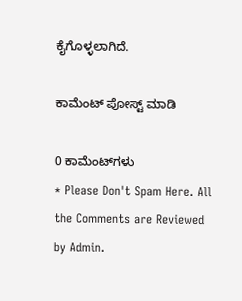ಕೈಗೊಳ್ಳಲಾಗಿದೆ.

ಕಾಮೆಂಟ್‌‌ ಪೋಸ್ಟ್‌ ಮಾಡಿ

0 ಕಾಮೆಂಟ್‌ಗಳು
* Please Don't Spam Here. All the Comments are Reviewed by Admin.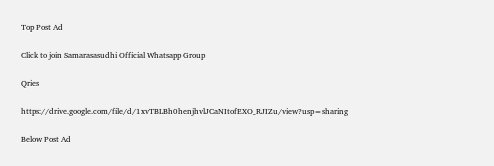Top Post Ad

Click to join Samarasasudhi Official Whatsapp Group

Qries

https://drive.google.com/file/d/1xvTBLBh0henjhvlJCaNItofEXO_RJIZu/view?usp=sharing

Below Post Ad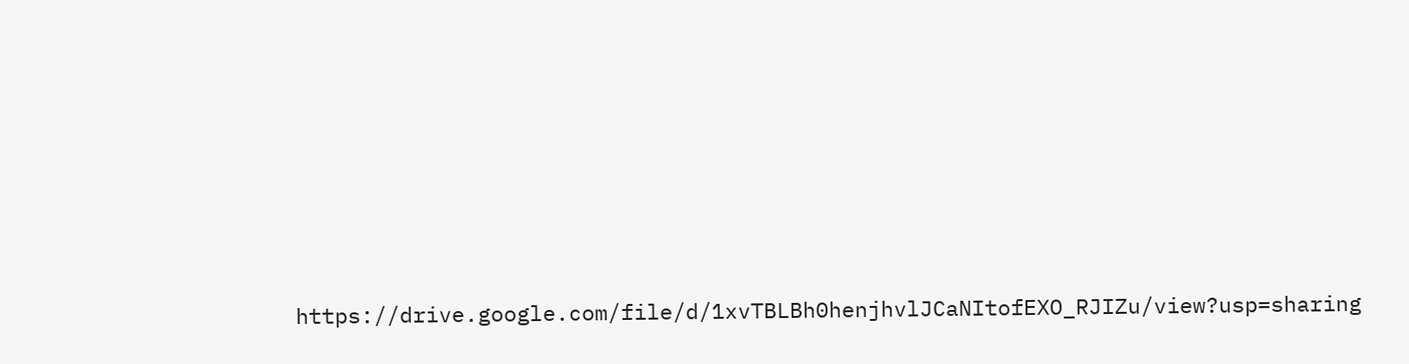https://drive.google.com/file/d/1xvTBLBh0henjhvlJCaNItofEXO_RJIZu/view?usp=sharing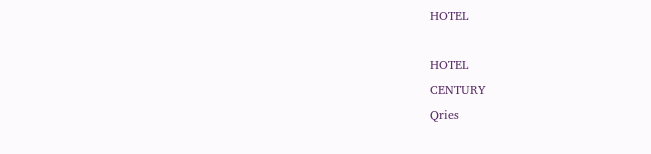HOTEL

HOTEL
CENTURY
Qries